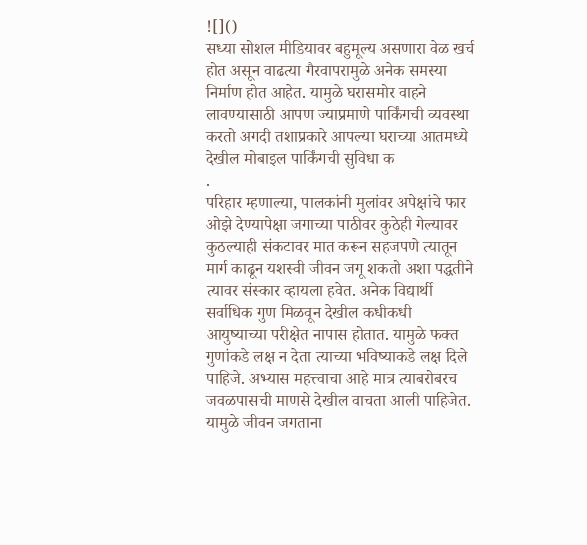![]()
सध्या सोशल मीडियावर बहुमूल्य असणारा वेळ खर्च होत असून वाढत्या गैरवापरामुळे अनेक समस्या निर्माण होत आहेत. यामुळे घरासमोर वाहने लावण्यासाठी आपण ज्याप्रमाणे पार्किंगची व्यवस्था करतो अगदी तशाप्रकारे आपल्या घराच्या आतमध्ये देखील मोबाइल पार्किंगची सुविधा क
.
परिहार म्हणाल्या, पालकांनी मुलांवर अपेक्षांचे फार ओझे देण्यापेक्षा जगाच्या पाठीवर कुठेही गेल्यावर कुठल्याही संकटावर मात करून सहजपणे त्यातून मार्ग काढून यशस्वी जीवन जगू शकतो अशा पद्धतीने त्यावर संस्कार व्हायला हवेत. अनेक विद्यार्थी सर्वाधिक गुण मिळवून देखील कधीकधी आयुष्याच्या परीक्षेत नापास होतात. यामुळे फक्त गुणांकडे लक्ष न देता त्याच्या भविष्याकडे लक्ष दिले पाहिजे. अभ्यास महत्त्वाचा आहे मात्र त्याबरोबरच जवळपासची माणसे देखील वाचता आली पाहिजेत. यामुळे जीवन जगताना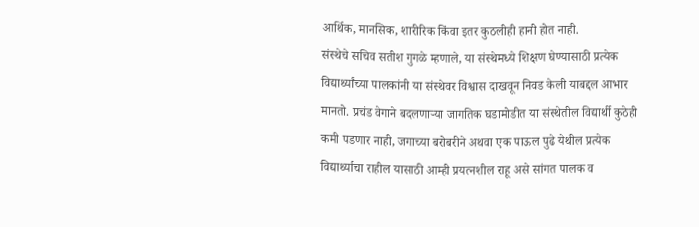आर्थिक, मानसिक, शारीरिक किंवा इतर कुठलीही हानी होत नाही.
संस्थेचे सचिव सतीश गुगळे म्हणाले, या संस्थेमध्ये शिक्षण घेण्यासाठी प्रत्येक विद्यार्थ्यांच्या पालकांनी या संस्थेवर विश्वास दाखवून निवड केली याबद्दल आभार मानतो. प्रचंड वेगाने बदलणाऱ्या जागतिक घडामोडीत या संस्थेतील विद्यार्थी कुठेही कमी पडणार नाही, जगाच्या बरोबरीने अथवा एक पाऊल पुढे येथील प्रत्येक विद्यार्थ्याचा राहील यासाठी आम्ही प्रयत्नशील राहू असे सांगत पालक व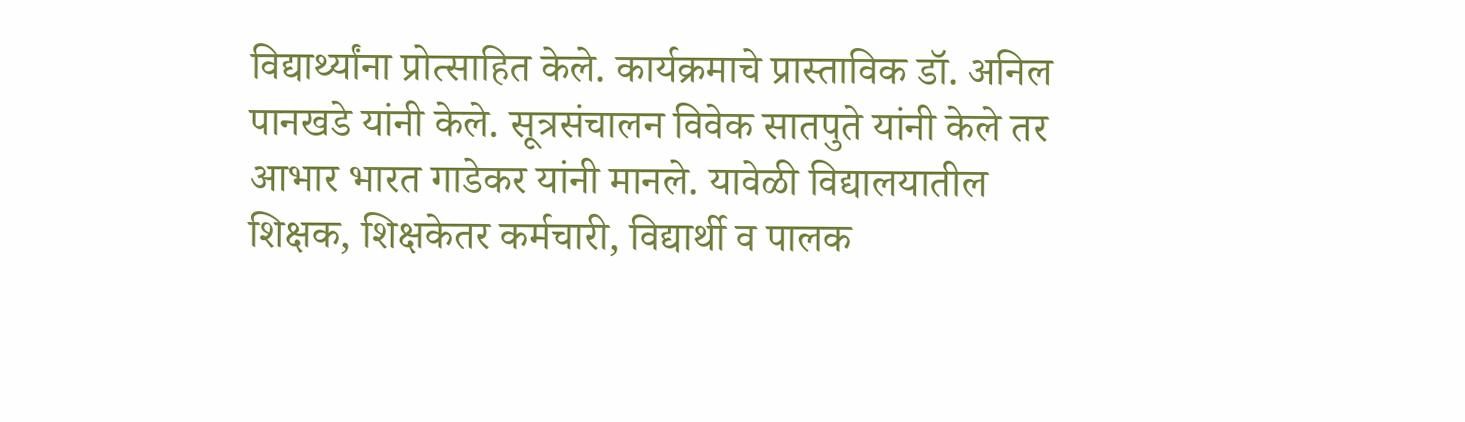विद्यार्थ्यांना प्रोत्साहित केले. कार्यक्रमाचे प्रास्ताविक डॉ. अनिल पानखडे यांनी केले. सूत्रसंचालन विवेक सातपुते यांनी केले तर आभार भारत गाडेकर यांनी मानले. यावेळी विद्यालयातील शिक्षक, शिक्षकेतर कर्मचारी, विद्यार्थी व पालक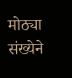मोठ्या संख्येने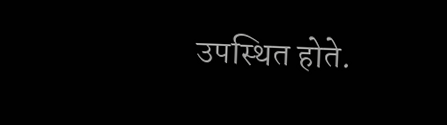उपस्थित होते.